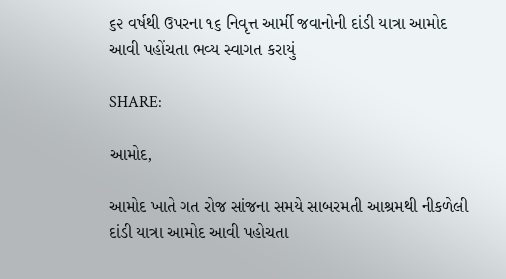૬૨ વર્ષથી ઉપરના ૧૬ નિવૃત્ત આર્મી જવાનોની દાંડી યાત્રા આમોદ આવી પહોંચતા ભવ્ય સ્વાગત કરાયું

SHARE:

આમોદ,

આમોદ ખાતે ગત રોજ સાંજના સમયે સાબરમતી આશ્રમથી નીકળેલી દાંડી યાત્રા આમોદ આવી પહોચતા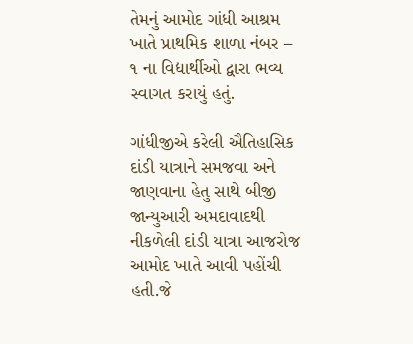તેમનું આમોદ ગાંધી આશ્રમ ખાતે પ્રાથમિક શાળા નંબર – ૧ ના વિદ્યાર્થીઓ દ્વારા ભવ્ય સ્વાગત કરાયું હતું.

ગાંધીજીએ કરેલી ઐતિહાસિક દાંડી યાત્રાને સમજવા અને જાણવાના હેતુ સાથે બીજી જાન્યુઆરી અમદાવાદથી નીકળેલી દાંડી યાત્રા આજરોજ આમોદ ખાતે આવી પહોંચી હતી.જે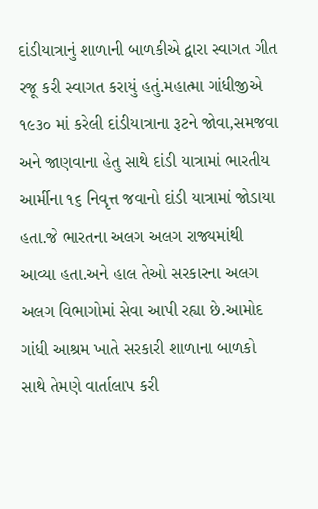દાંડીયાત્રાનું શાળાની બાળકીએ દ્વારા સ્વાગત ગીત રજૂ કરી સ્વાગત કરાયું હતું.મહાત્મા ગાંધીજીએ ૧૯૩૦ માં કરેલી દાંડીયાત્રાના રૂટને જોવા,સમજવા અને જાણવાના હેતુ સાથે દાંડી યાત્રામાં ભારતીય આર્મીના ૧૬ નિવૃત્ત જવાનો દાંડી યાત્રામાં જોડાયા હતા.જે ભારતના અલગ અલગ રાજ્યમાંથી આવ્યા હતા.અને હાલ તેઓ સરકારના અલગ અલગ વિભાગોમાં સેવા આપી રહ્યા છે.આમોદ ગાંધી આશ્રમ ખાતે સરકારી શાળાના બાળકો સાથે તેમણે વાર્તાલાપ કરી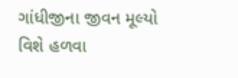ગાંધીજીના જીવન મૂલ્યો વિશે હળવા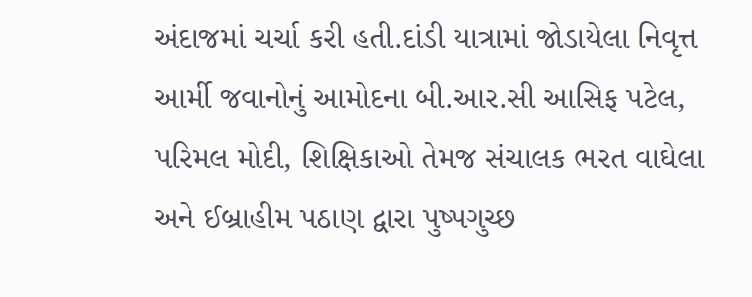અંદાજમાં ચર્ચા કરી હતી.દાંડી યાત્રામાં જોડાયેલા નિવૃત્ત આર્મી જવાનોનું આમોદના બી.આર.સી આસિફ પટેલ, પરિમલ મોદી, શિક્ષિકાઓ તેમજ સંચાલક ભરત વાઘેલા અને ઈબ્રાહીમ પઠાણ દ્વારા પુષ્પગુચ્છ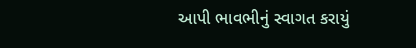આપી ભાવભીનું સ્વાગત કરાયું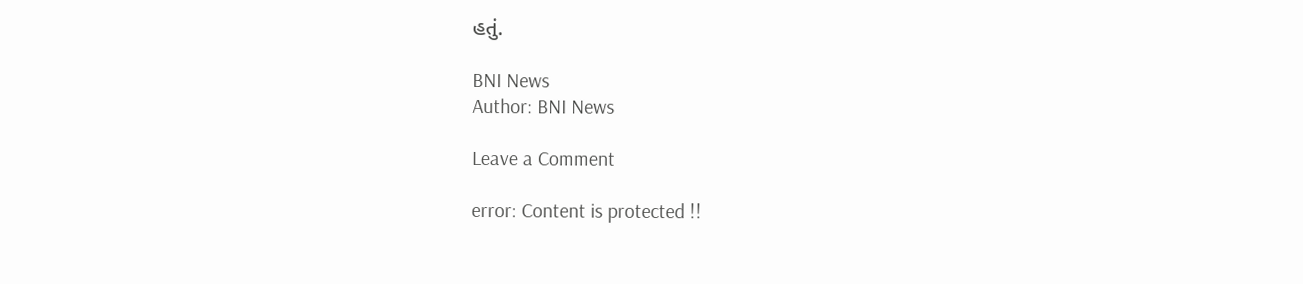હતું.

BNI News
Author: BNI News

Leave a Comment

error: Content is protected !!